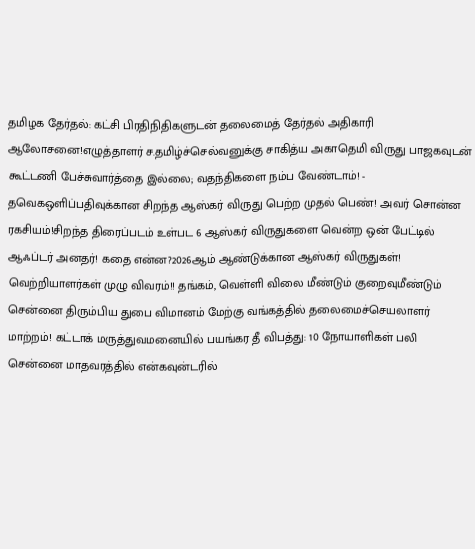தமிழக தேர்தல்: கட்சி பிரதிநிதிகளுடன் தலைமைத் தேர்தல் அதிகாரி ஆலோசனை!எழுத்தாளர் ச.தமிழ்ச்செல்வனுக்கு சாகித்ய அகாதெமி விருது பாஜகவுடன் கூட்டணி பேச்சுவார்த்தை இல்லை; வதந்திகளை நம்ப வேண்டாம்! - தவெகஒளிப்பதிவுக்கான சிறந்த ஆஸ்கர் விருது பெற்ற முதல் பெண்! அவர் சொன்ன ரகசியம்!சிறந்த திரைப்படம் உள்பட 6 ஆஸ்கர் விருதுகளை வென்ற ஒன் பேட்டில் ஆஃப்டர் அனதர்! கதை என்ன?2026ஆம் ஆண்டுக்கான ஆஸ்கர் விருதுகள்! வெற்றியாளர்கள் முழு விவரம்!! தங்கம், வெள்ளி விலை மீண்டும் குறைவுமீண்டும் சென்னை திரும்பிய துபை விமானம் மேற்கு வங்கத்தில் தலைமைச்செயலாளர் மாற்றம்! கட்டாக் மருத்துவமனையில் பயங்கர தீ விபத்து: 10 நோயாளிகள் பலி சென்னை மாதவரத்தில் என்கவுன்டரில்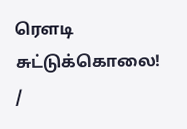ரௌடி சுட்டுக்கொலை!
/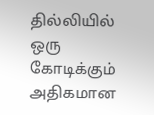தில்லியில் ஒரு கோடிக்கும் அதிகமான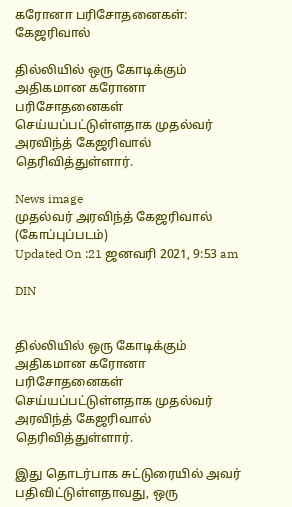கரோனா பரிசோதனைகள்: கேஜரிவால்

தில்லியில் ஒரு கோடிக்கும் அதிகமான கரோனா பரிசோதனைகள் செய்யப்பட்டுள்ளதாக முதல்வர் அரவிந்த் கேஜரிவால் தெரிவித்துள்ளார்.

News image
முதல்வர் அரவிந்த் கேஜரிவால் (கோப்புப்படம்)
Updated On :21 ஜனவரி 2021, 9:53 am

DIN


தில்லியில் ஒரு கோடிக்கும் அதிகமான கரோனா பரிசோதனைகள் செய்யப்பட்டுள்ளதாக முதல்வர் அரவிந்த் கேஜரிவால் தெரிவித்துள்ளார்.

இது தொடர்பாக சுட்டுரையில் அவர் பதிவிட்டுள்ளதாவது, ஒரு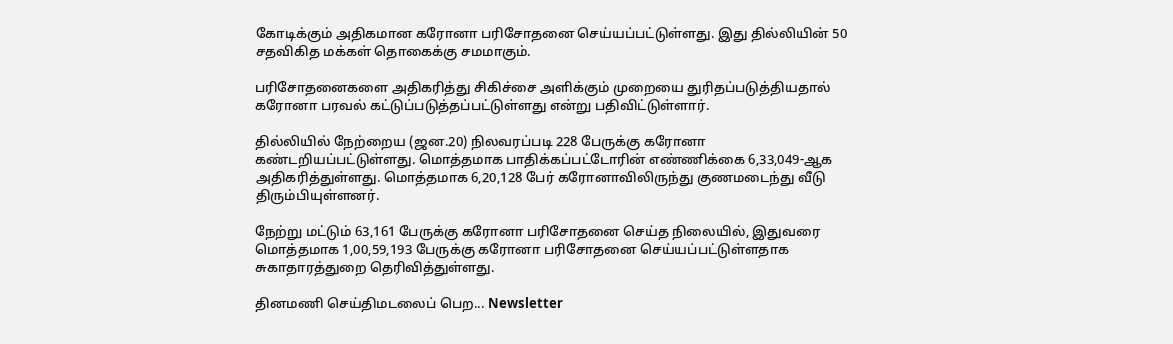கோடிக்கும் அதிகமான கரோனா பரிசோதனை செய்யப்பட்டுள்ளது. இது தில்லியின் 50 சதவிகித மக்கள் தொகைக்கு சமமாகும்.

பரிசோதனைகளை அதிகரித்து சிகிச்சை அளிக்கும் முறையை துரிதப்படுத்தியதால் கரோனா பரவல் கட்டுப்படுத்தப்பட்டுள்ளது என்று பதிவிட்டுள்ளார்.

தில்லியில் நேற்றைய (ஜன.20) நிலவரப்படி 228 பேருக்கு கரோனா கண்டறியப்பட்டுள்ளது. மொத்தமாக பாதிக்கப்பட்டோரின் எண்ணிக்கை 6,33,049-ஆக அதிகரித்துள்ளது. மொத்தமாக 6,20,128 பேர் கரோனாவிலிருந்து குணமடைந்து வீடு திரும்பியுள்ளனர்.

நேற்று மட்டும் 63,161 பேருக்கு கரோனா பரிசோதனை செய்த நிலையில், இதுவரை மொத்தமாக 1,00,59,193 பேருக்கு கரோனா பரிசோதனை செய்யப்பட்டுள்ளதாக சுகாதாரத்துறை தெரிவித்துள்ளது.

தினமணி செய்திமடலைப் பெற... Newsletter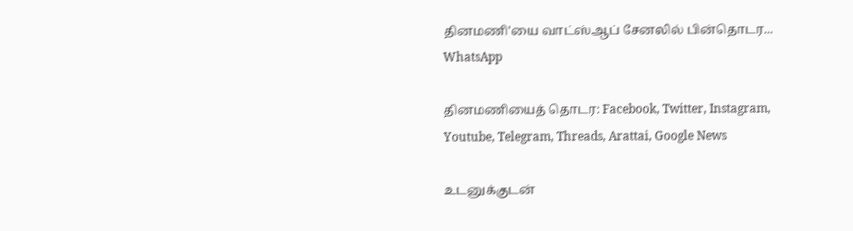தினமணி'யை வாட்ஸ்ஆப் சேனலில் பின்தொடர... WhatsApp

தினமணியைத் தொடர: Facebook, Twitter, Instagram, Youtube, Telegram, Threads, Arattai, Google News

உடனுக்குடன்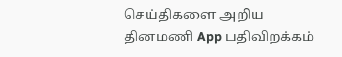செய்திகளை அறிய தினமணி App பதிவிறக்கம்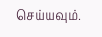செய்யவும்.